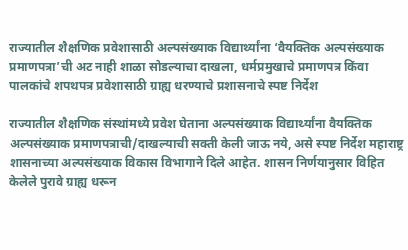राज्यातील शैक्षणिक प्रवेशासाठी अल्पसंख्याक विद्यार्थ्यांना ‘वैयक्तिक अल्पसंख्याक प्रमाणपत्रा’ची अट नाही शाळा सोडल्याचा दाखला, धर्मप्रमुखाचे प्रमाणपत्र किंवा पालकांचे शपथपत्र प्रवेशासाठी ग्राह्य धरण्याचे प्रशासनाचे स्पष्ट निर्देश

राज्यातील शैक्षणिक संस्थांमध्ये प्रवेश घेताना अल्पसंख्याक विद्यार्थ्यांना वैयक्तिक अल्पसंख्याक प्रमाणपत्राची/दाखल्याची सक्ती केली जाऊ नये, असे स्पष्ट निर्देश महाराष्ट्र शासनाच्या अल्पसंख्याक विकास विभागाने दिले आहेत. शासन निर्णयानुसार विहित केलेले पुरावे ग्राह्य धरून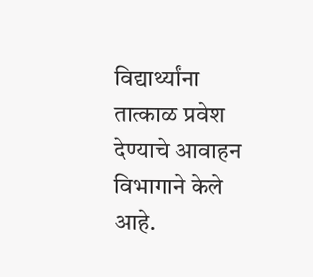विद्यार्थ्यांना तात्काळ प्रवेश देण्याचे आवाहन विभागाने केले आहे.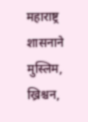महाराष्ट्र शासनाने मुस्लिम, ख्रिश्चन,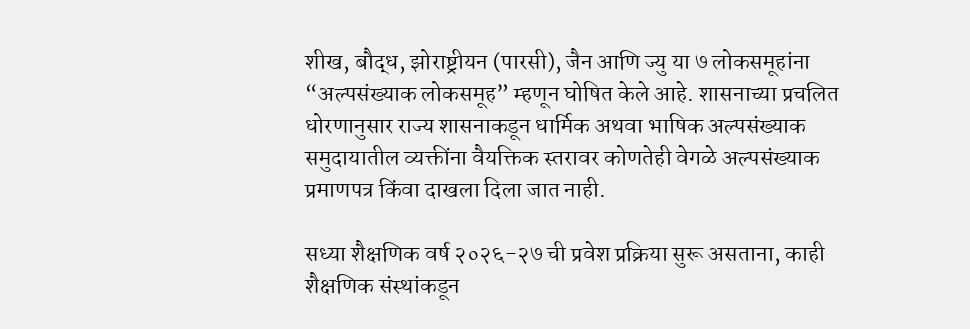शीख, बौद्ध, झोराष्ट्रीयन (पारसी), जैन आणि ज्यु या ७ लोकसमूहांना “अल्पसंख्याक लोकसमूह” म्हणून घोषित केले आहे. शासनाच्या प्रचलित धोरणानुसार राज्य शासनाकडून धार्मिक अथवा भाषिक अल्पसंख्याक समुदायातील व्यक्तींना वैयक्तिक स्तरावर कोणतेही वेगळे अल्पसंख्याक प्रमाणपत्र किंवा दाखला दिला जात नाही.

सध्या शैक्षणिक वर्ष २०२६-२७ ची प्रवेश प्रक्रिया सुरू असताना, काही शैक्षणिक संस्थांकडून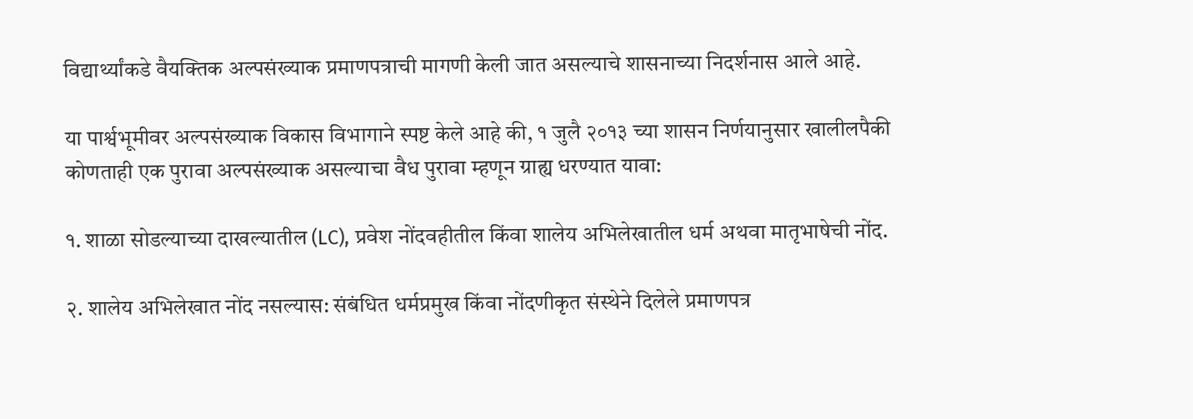विद्यार्थ्यांकडे वैयक्तिक अल्पसंख्याक प्रमाणपत्राची मागणी केली जात असल्याचे शासनाच्या निदर्शनास आले आहे.

या पार्श्वभूमीवर अल्पसंख्याक विकास विभागाने स्पष्ट केले आहे की, १ जुलै २०१३ च्या शासन निर्णयानुसार खालीलपैकी कोणताही एक पुरावा अल्पसंख्याक असल्याचा वैध पुरावा म्हणून ग्राह्य धरण्यात यावा:

१. शाळा सोडल्याच्या दाखल्यातील (LC), प्रवेश नोंदवहीतील किंवा शालेय अभिलेखातील धर्म अथवा मातृभाषेची नोंद.

२. शालेय अभिलेखात नोंद नसल्यास: संबंधित धर्मप्रमुख किंवा नोंदणीकृत संस्थेने दिलेले प्रमाणपत्र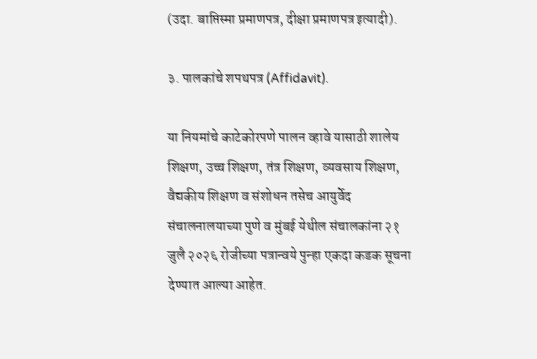(उदा. बाप्तिस्मा प्रमाणपत्र, दीक्षा प्रमाणपत्र इत्यादी).

३. पालकांचे शपथपत्र (Affidavit).

या नियमांचे काटेकोरपणे पालन व्हावे यासाठी शालेय शिक्षण, उच्च शिक्षण, तंत्र शिक्षण, व्यवसाय शिक्षण, वैद्यकीय शिक्षण व संशोधन तसेच आयुर्वेद संचालनालयाच्या पुणे व मुंबई येथील संचालकांना २१ जुलै २०२६ रोजीच्या पत्रान्वये पुन्हा एकदा कडक सूचना देण्यात आल्या आहेत.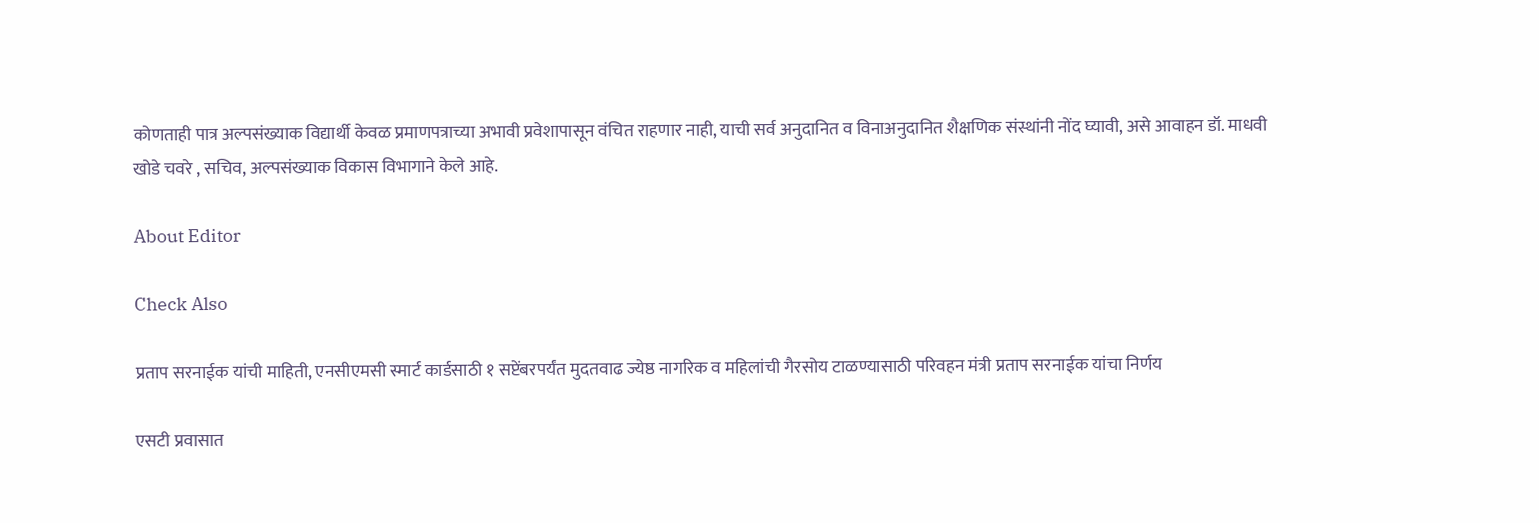कोणताही पात्र अल्पसंख्याक विद्यार्थी केवळ प्रमाणपत्राच्या अभावी प्रवेशापासून वंचित राहणार नाही, याची सर्व अनुदानित व विनाअनुदानित शैक्षणिक संस्थांनी नोंद घ्यावी, असे आवाहन डॉ. माधवी खोडे चवरे , सचिव, अल्पसंख्याक विकास विभागाने केले आहे.

About Editor

Check Also

प्रताप सरनाईक यांची माहिती, एनसीएमसी स्मार्ट कार्डसाठी १ सप्टेंबरपर्यंत मुदतवाढ ज्येष्ठ नागरिक व महिलांची गैरसोय टाळण्यासाठी परिवहन मंत्री प्रताप सरनाईक यांचा निर्णय

एसटी प्रवासात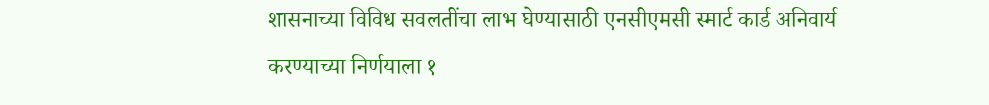शासनाच्या विविध सवलतींचा लाभ घेण्यासाठी एनसीएमसी स्मार्ट कार्ड अनिवार्य करण्याच्या निर्णयाला १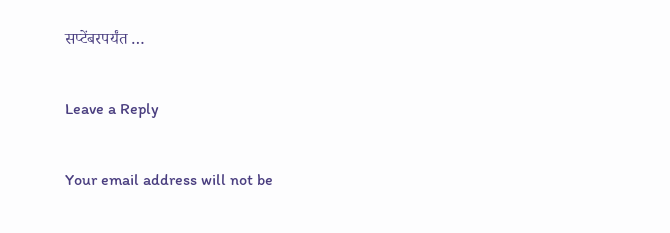सप्टेंबरपर्यंत …

Leave a Reply

Your email address will not be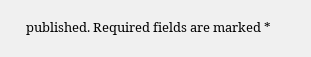published. Required fields are marked *